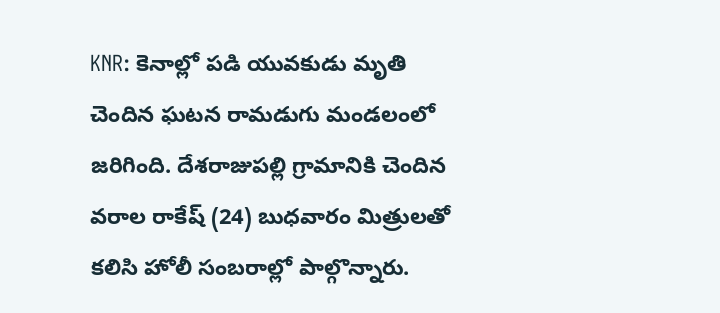KNR: కెనాల్లో పడి యువకుడు మృతి చెందిన ఘటన రామడుగు మండలంలో జరిగింది. దేశరాజుపల్లి గ్రామానికి చెందిన వరాల రాకేష్ (24) బుధవారం మిత్రులతో కలిసి హోలీ సంబరాల్లో పాల్గొన్నారు.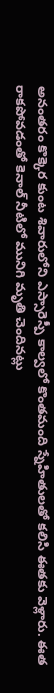అనంతరం కొక్కెర కుంట శివారులోని ఎస్సారెస్పీ కాల్వలో కొంతమంది స్నేహితులతో కలిసి ఈతకు వెళ్లారు. ఈత రాకపోవడంతో కెనాల్ నీటిలో మునిగి మృతి చెందినట్లు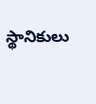స్థానికులు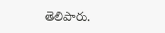తెలిపారు.